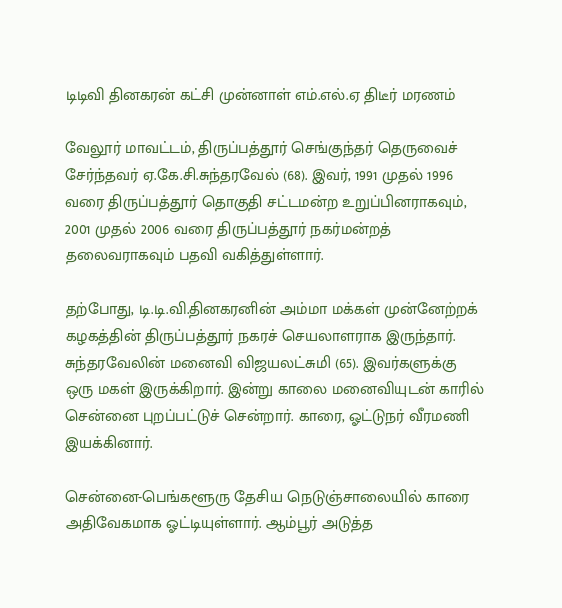டிடிவி தினகரன் கட்சி முன்னாள் எம்.எல்.ஏ திடீர் மரணம்

வேலூர் மாவட்டம், திருப்பத்தூர் செங்குந்தர் தெருவைச் சேர்ந்தவர் ஏ.கே.சி.சுந்தரவேல் (68). இவர், 1991 முதல் 1996 வரை திருப்பத்தூர் தொகுதி சட்டமன்ற உறுப்பினராகவும், 2001 முதல் 2006 வரை திருப்பத்தூர் நகர்மன்றத் தலைவராகவும் பதவி வகித்துள்ளார்.

தற்போது, டி.டி.வி.தினகரனின் அம்மா மக்கள் முன்னேற்றக் கழகத்தின் திருப்பத்தூர் நகரச் செயலாளராக இருந்தார். சுந்தரவேலின் மனைவி விஜயலட்சுமி (65). இவர்களுக்கு ஒரு மகள் இருக்கிறார். இன்று காலை மனைவியுடன் காரில் சென்னை புறப்பட்டுச் சென்றார். காரை, ஓட்டுநர் வீரமணி இயக்கினார்.

சென்னை-பெங்களூரு தேசிய நெடுஞ்சாலையில் காரை அதிவேகமாக ஓட்டியுள்ளார். ஆம்பூர் அடுத்த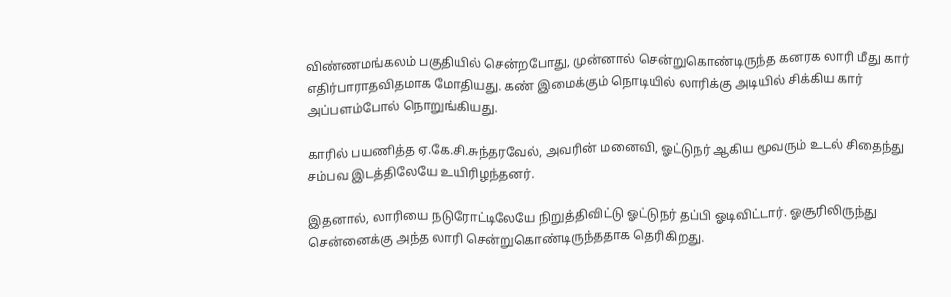விண்ணமங்கலம் பகுதியில் சென்றபோது, முன்னால் சென்றுகொண்டிருந்த கனரக லாரி மீது கார் எதிர்பாராதவிதமாக மோதியது. கண் இமைக்கும் நொடியில் லாரிக்கு அடியில் சிக்கிய கார் அப்பளம்போல் நொறுங்கியது.

காரில் பயணித்த ஏ.கே.சி.சுந்தரவேல், அவரின் மனைவி, ஓட்டுநர் ஆகிய மூவரும் உடல் சிதைந்து சம்பவ இடத்திலேயே உயிரிழந்தனர்.

இதனால், லாரியை நடுரோட்டிலேயே நிறுத்திவிட்டு ஓட்டுநர் தப்பி ஓடிவிட்டார். ஓசூரிலிருந்து சென்னைக்கு அந்த லாரி சென்றுகொண்டிருந்ததாக தெரிகிறது.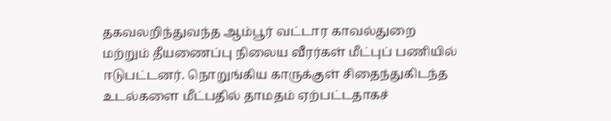தகவலறிந்துவந்த ஆம்பூர் வட்டார காவல்துறை மற்றும் தீயணைப்பு நிலைய வீரர்கள் மீட்புப் பணியில் ஈடுபட்டனர். நொறுங்கிய காருக்குள் சிதைந்துகிடந்த உடல்களை மீட்பதில் தாமதம் ஏற்பட்டதாகச்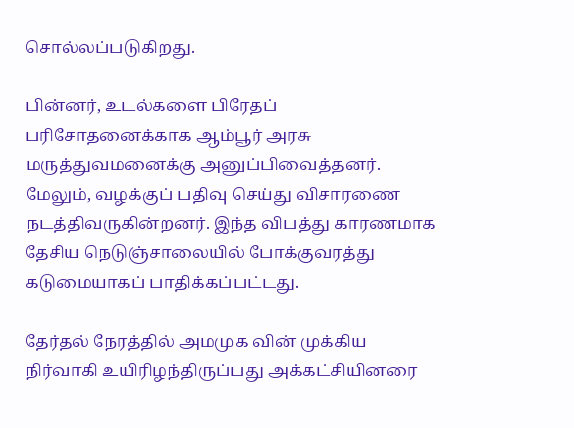சொல்லப்படுகிறது.

பின்னர், உடல்களை பிரேதப் பரிசோதனைக்காக ஆம்பூர் அரசு மருத்துவமனைக்கு அனுப்பிவைத்தனர். மேலும், வழக்குப் பதிவு செய்து விசாரணை நடத்திவருகின்றனர். இந்த விபத்து காரணமாக தேசிய நெடுஞ்சாலையில் போக்குவரத்து கடுமையாகப் பாதிக்கப்பட்டது.

தேர்தல் நேரத்தில் அமமுக வின் முக்கிய நிர்வாகி உயிரிழந்திருப்பது அக்கட்சியினரை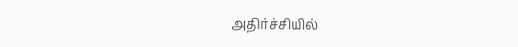அதிர்ச்சியில்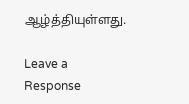ஆழ்த்தியுள்ளது.

Leave a Response